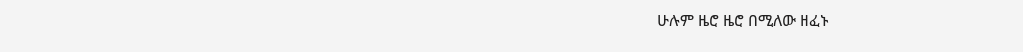ሁሉም ዜሮ ዜሮ በሚለው ዘፈኑ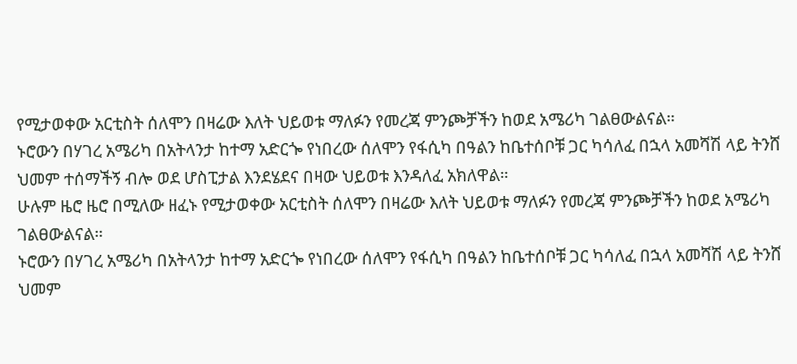የሚታወቀው አርቲስት ሰለሞን በዛሬው እለት ህይወቱ ማለፉን የመረጃ ምንጮቻችን ከወደ አሜሪካ ገልፀውልናል።
ኑሮውን በሃገረ አሜሪካ በአትላንታ ከተማ አድርጐ የነበረው ሰለሞን የፋሲካ በዓልን ከቤተሰቦቹ ጋር ካሳለፈ በኋላ አመሻሽ ላይ ትንሸ ህመም ተሰማችኝ ብሎ ወደ ሆስፒታል እንደሄደና በዛው ህይወቱ እንዳለፈ አክለዋል።
ሁሉም ዜሮ ዜሮ በሚለው ዘፈኑ የሚታወቀው አርቲስት ሰለሞን በዛሬው እለት ህይወቱ ማለፉን የመረጃ ምንጮቻችን ከወደ አሜሪካ ገልፀውልናል።
ኑሮውን በሃገረ አሜሪካ በአትላንታ ከተማ አድርጐ የነበረው ሰለሞን የፋሲካ በዓልን ከቤተሰቦቹ ጋር ካሳለፈ በኋላ አመሻሽ ላይ ትንሸ ህመም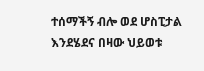ተሰማችኝ ብሎ ወደ ሆስፒታል እንደሄደና በዛው ህይወቱ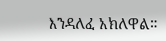እንዳለፈ አክለዋል።